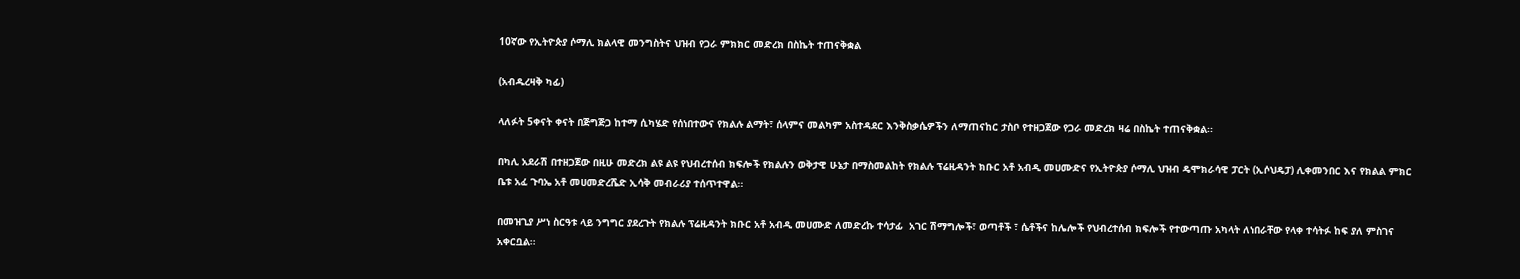10ኛው የኢትዮጵያ ሶማሊ ክልላዊ መንግስትና ህዝብ የጋራ ምክክር መድረክ በስኬት ተጠናቅቋል

(አብዱረዛቅ ካፊ)

ላለፉት 5ቀናት ቀናት በጅግጅጋ ከተማ ሲካሄድ የሰነበተውና የክልሉ ልማት፣ ሰላምና መልካም አስተዳደር እንቅስቃሴዎችን ለማጠናከር ታስቦ የተዘጋጀው የጋራ መድረክ ዛሬ በስኬት ተጠናቅቋል፡፡

በካሊ አደራሽ በተዘጋጀው በዚሁ መድረክ ልዩ ልዩ የህብረተሰብ ክፍሎች የክልሉን ወቅታዊ ሁኔታ በማስመልከት የክልሉ ፕሬዚዳንት ክቡር አቶ አብዲ መሀሙድና የኢትዮጵያ ሶማሊ ህዝብ ዴሞክራሳዊ ፓርት (ኢሶህዴፓ) ሊቀመንበር እና የክልል ምክር ቤቱ አፈ ጉባኤ አቶ መሀመድረሼድ ኢሳቅ መብራሪያ ተሰጥተዋል፡፡

በመዝጊያ ሥነ ስርዓቱ ላይ ንግግር ያደረጉት የክልሉ ፕሬዚዳንት ክቡር አቶ አብዲ መሀሙድ ለመድረኩ ተሳታፊ  አገር ሽማግሎች፣ ወጣቶች ፣ ሴቶችና ከሌሎች የህብረተሰብ ክፍሎች የተውጣጡ አካላት ለነበራቸው የላቀ ተሳትፉ ከፍ ያለ ምስገና አቀርቧል፡፡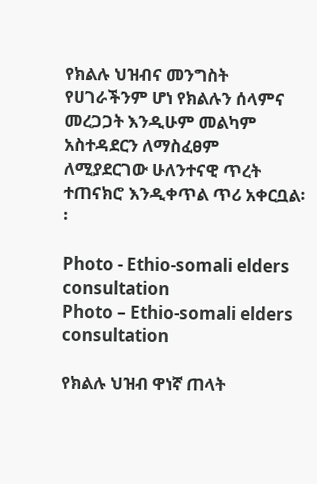የክልሉ ህዝብና መንግስት የሀገራችንም ሆነ የክልሉን ሰላምና መረጋጋት እንዲሁም መልካም አስተዳደርን ለማስፈፀም ለሚያደርገው ሁለንተናዊ ጥረት ተጠናክሮ እንዲቀጥል ጥሪ አቀርቧል፡፡

Photo - Ethio-somali elders consultation
Photo – Ethio-somali elders consultation

የክልሉ ህዝብ ዋነኛ ጠላት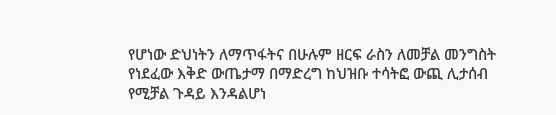የሆነው ድህነትን ለማጥፋትና በሁሉም ዘርፍ ራስን ለመቻል መንግስት የነደፈው እቅድ ውጤታማ በማድረግ ከህዝቡ ተሳትፎ ውጪ ሊታሰብ የሚቻል ጉዳይ እንዳልሆነ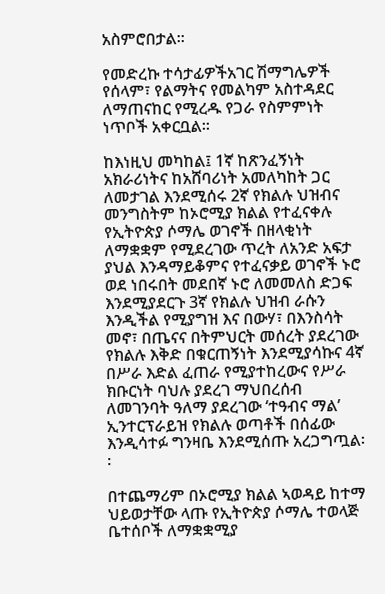አስምሮበታል፡፡

የመድረኩ ተሳታፊዎችአገር ሽማግሌዎች የሰላም፣ የልማትና የመልካም አስተዳደር ለማጠናከር የሚረዱ የጋራ የስምምነት ነጥቦች አቀርቧል፡፡

ከእነዚህ መካከል፤ 1ኛ ከጽንፈኝነት አክራሪነትና ከአሸባሪነት አመለካከት ጋር ለመታገል እንደሚሰሩ 2ኛ የክልሉ ህዝብና መንግስትም ከኦሮሚያ ክልል የተፈናቀሉ የኢትዮጵያ ሶማሌ ወገኖች በዘላቂነት ለማቋቋም የሚደረገው ጥረት ለአንድ አፍታ ያህል እንዳማይቆምና የተፈናቃይ ወገኖች ኑሮ ወደ ነበሩበት መደበኛ ኑሮ ለመመለስ ድጋፍ እንደሚያደርጉ 3ኛ የክልሉ ህዝብ ራሱን እንዲችል የሚያግዝ እና በውሃ፣ በእንስሳት መኖ፣ በጤናና በትምህርት መሰረት ያደረገው የክልሉ እቅድ በቁርጠኝነት እንደሚያሳኩና 4ኛ በሥራ እድል ፈጠራ የሚያተከረውና የሥራ ክቡርነት ባህሉ ያደረገ ማህበረሰብ ለመገንባት ዓለማ ያደረገው ‘ተዓብና ማል’ ኢንተርፕራይዝ የክልሉ ወጣቶች በሰፊው እንዲሳተፉ ግንዛቤ እንደሚሰጡ አረጋግጧል፡፡

በተጨማሪም በኦሮሚያ ክልል ኣወዳይ ከተማ ህይወታቸው ላጡ የኢትዮጵያ ሶማሌ ተወላጅ ቤተሰቦች ለማቋቋሚያ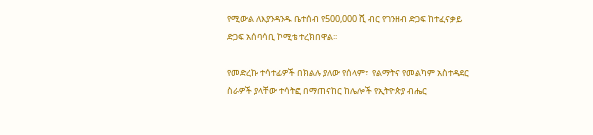የሚውል ለእያንዳንዱ ቤተሰብ የ500,000 ሺ ብር የገንዘብ ድጋፍ ከተፈናቃይ ድጋፍ አሰባሳቢ ኮሚቴ ተረክበዋል፡፡

የመድረኩ ተሳተፊዎች በክልሉ ያለው የሰላም፣  የልማትና የመልካም አስተዳደር ስራዎች ያላቸው ተሳትፎ በማጠናከር ከሌሎች የኢትዮጵያ ብሔር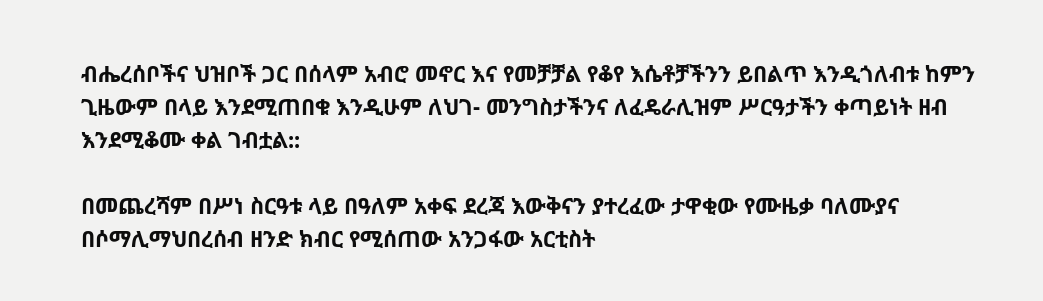ብሔረሰቦችና ህዝቦች ጋር በሰላም አብሮ መኖር እና የመቻቻል የቆየ እሴቶቻችንን ይበልጥ እንዲጎለብቱ ከምን ጊዜውም በላይ እንደሚጠበቁ እንዲሁም ለህገ- መንግስታችንና ለፈዴራሊዝም ሥርዓታችን ቀጣይነት ዘብ እንደሚቆሙ ቀል ገብቷል::

በመጨረሻም በሥነ ስርዓቱ ላይ በዓለም አቀፍ ደረጃ እውቅናን ያተረፈው ታዋቂው የሙዜቃ ባለሙያና በሶማሊማህበረሰብ ዘንድ ክብር የሚሰጠው አንጋፋው አርቲስት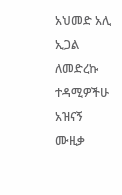አህመድ አሊ ኢጋል ለመድረኩ ተዳሚዎችሁ አዝናኝ ሙዚቃ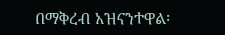በማቅረብ አዝናንተዋል፡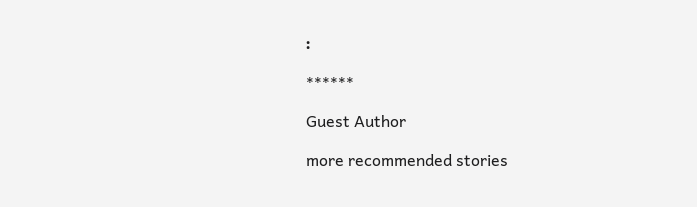፡

******

Guest Author

more recommended stories